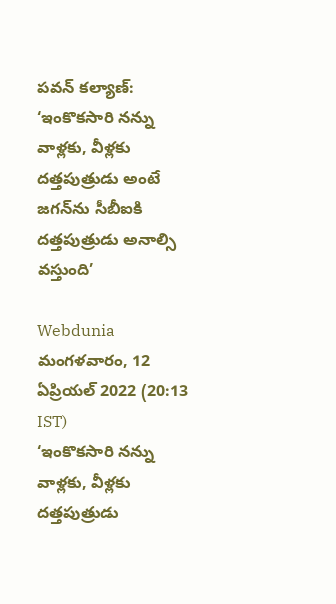పవన్ కల్యాణ్: ‘ఇంకొకసారి నన్ను వాళ్లకు, వీళ్లకు దత్తపుత్రుడు అంటే జగన్‌ను సీబీఐకి దత్తపుత్రుడు అనాల్సి వస్తుంది’

Webdunia
మంగళవారం, 12 ఏప్రియల్ 2022 (20:13 IST)
‘ఇంకొకసారి నన్ను వాళ్లకు, వీళ్లకు దత్తపుత్రుడు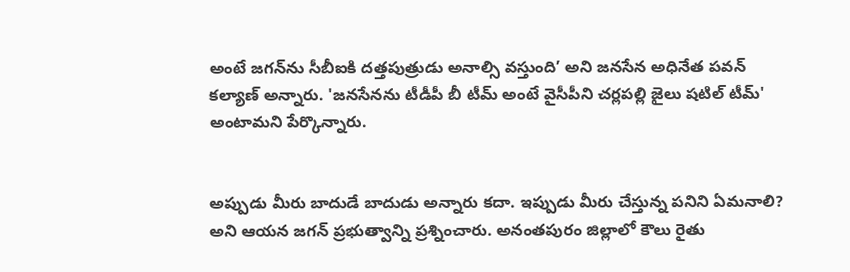అంటే జగన్‌ను సీబీఐకి దత్తపుత్రుడు అనాల్సి వస్తుంది’ అని జనసేన అధినేత పవన్ కల్యాణ్ అన్నారు. 'జనసేనను టీడీపీ బీ టీమ్ అంటే వైసీపీని చర్లపల్లి జైలు షటిల్ టీమ్' అంటామని పేర్కొన్నారు.


అప్పుడు మీరు బాదుడే బాదుడు అన్నారు కదా. ఇప్పుడు మీరు చేస్తున్న పనిని ఏమనాలి? అని ఆయన జగన్ ప్రభుత్వాన్ని ప్రశ్నించారు. అనంతపురం జిల్లాలో కౌలు రైతు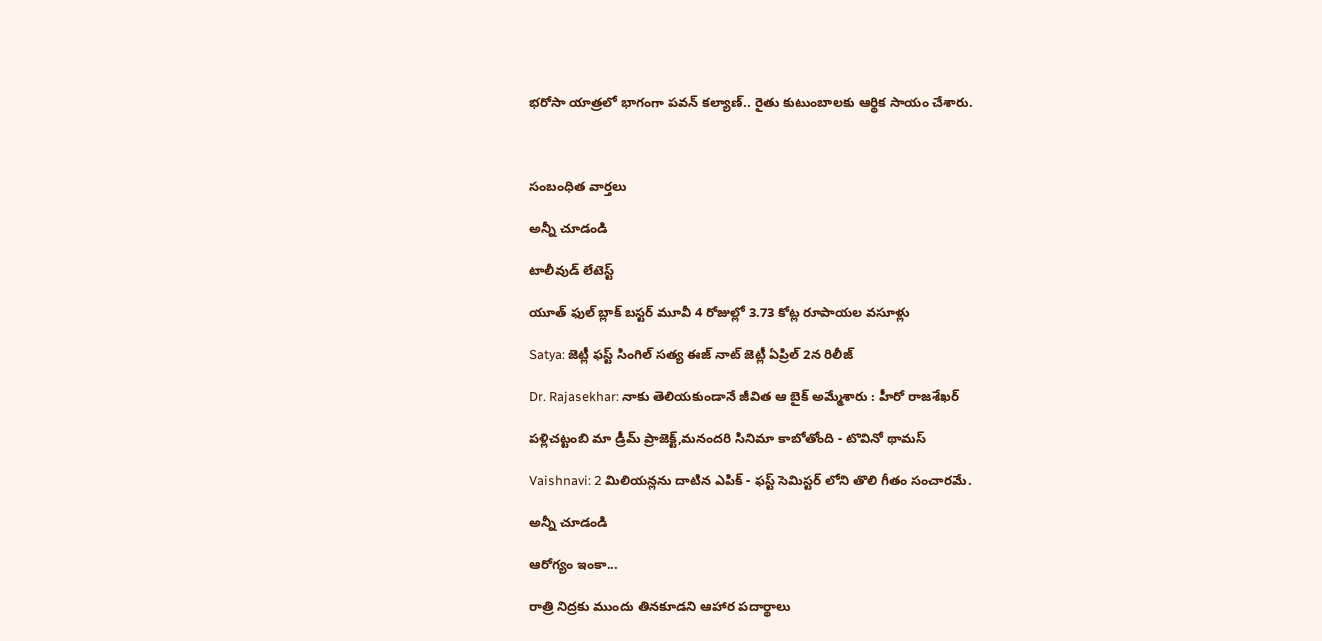భరోసా యాత్రలో భాగంగా పవన్ కల్యాణ్.. రైతు కుటుంబాలకు ఆర్థిక సాయం చేశారు.



సంబంధిత వార్తలు

అన్నీ చూడండి

టాలీవుడ్ లేటెస్ట్

యూత్ ఫుల్ బ్లాక్ బస్టర్ మూవీ 4 రోజుల్లో 3.73 కోట్ల రూపాయల వసూళ్లు

Satya: జెట్లీ ఫస్ట్ సింగిల్ సత్య ఈజ్ నాట్ జెట్లీ ఏప్రిల్ 2న రిలీజ్

Dr. Rajasekhar: నాకు తెలియకుండానే జీవిత ఆ బైక్ అమ్మేశారు : హీరో రాజశేఖర్

పళ్లిచట్టంబి మా డ్రీమ్ ప్రాజెక్ట్,మనందరి సినిమా కాబోతోంది - టొవినో థామస్

Vaishnavi: 2 మిలియన్లను దాటిన ఎపిక్ - ఫస్ట్ సెమిస్టర్ లోని తొలి గీతం సంచారమే.

అన్నీ చూడండి

ఆరోగ్యం ఇంకా...

రాత్రి నిద్రకు ముందు తినకూడని ఆహార పదార్థాలు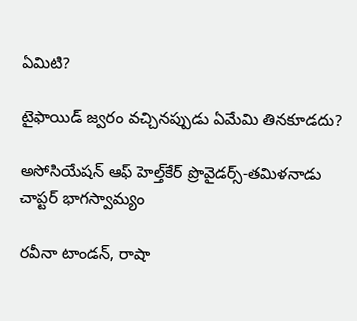ఏమిటి?

టైఫాయిడ్ జ్వరం వచ్చినప్పుడు ఏమేమి తినకూడదు?

అసోసియేషన్ ఆఫ్ హెల్త్‌కేర్ ప్రొవైడర్స్-తమిళనాడు చాప్టర్ భాగస్వామ్యం

రవీనా టాండన్, రాషా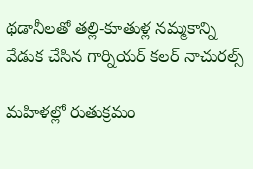థడానీలతో తల్లి-కూతుళ్ల నమ్మకాన్ని వేడుక చేసిన గార్నియర్ కలర్ నాచురల్స్

మహిళల్లో రుతుక్రమం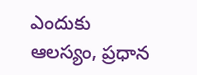ఎందుకు ఆలస్యం, ప్రధాన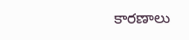కారణాలు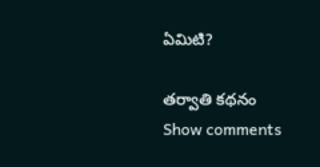ఏమిటి?

తర్వాతి కథనం
Show comments